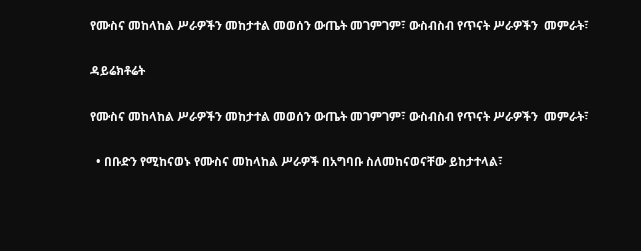የሙስና መከላከል ሥራዎችን መከታተል መወሰን ውጤት መገምገም፣ ውስብስብ የጥናት ሥራዎችን  መምራት፣

ዳይሬክቶሬት

የሙስና መከላከል ሥራዎችን መከታተል መወሰን ውጤት መገምገም፣ ውስብስብ የጥናት ሥራዎችን  መምራት፣

  • በቡድን የሚከናወኑ የሙስና መከላከል ሥራዎች በአግባቡ ስለመከናወናቸው ይከታተላል፣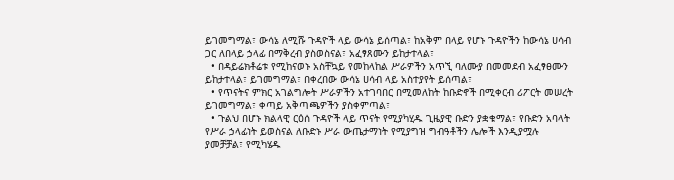ይገመግማል፣ ውሳኔ ለሚሹ ጉዳዮች ላይ ውሳኔ ይሰጣል፣ ከአቅም በላይ የሆኑ ጉዳዮችን ከውሳኔ ሀሳብ ጋር ለበላይ ኃላፊ በማቅረብ ያስወስናል፣ አፈፃጸሙን ይከታተላል፣
  • በዳይሬክቶሬቱ የሚከናወኑ አስቸኳይ የመከላከል ሥራዎችን አጥኚ ባለሙያ በመመደብ አፈፃፀሙን ይከታተላል፣ ይገመግማል፣ በቀረበው ውሳኔ ሀሳብ ላይ አስተያየት ይሰጣል፣
  • የጥናትና ምክር አገልግሎት ሥራዎችን አተገባበር በሚመለከት ከቡድኖች በሚቀርብ ሪፖርት መሠረት ይገመግማል፣ ቀጣይ አቅጣጫዎችን ያስቀምጣል፣
  • ጉልህ በሆኑ ክልላዊ ርዕሰ ጉዳዮች ላይ ጥናት የሚያካሂዱ ጊዜያዊ ቡድን ያቋቁማል፣ የቡድን አባላት የሥራ ኃላፊነት ይወስናል ለቡድኑ ሥራ ውጤታማነት የሚያግዝ ግብዓቶችን ሌሎች እንዲያሟሉ ያመቻቻል፣ የሚካሄዱ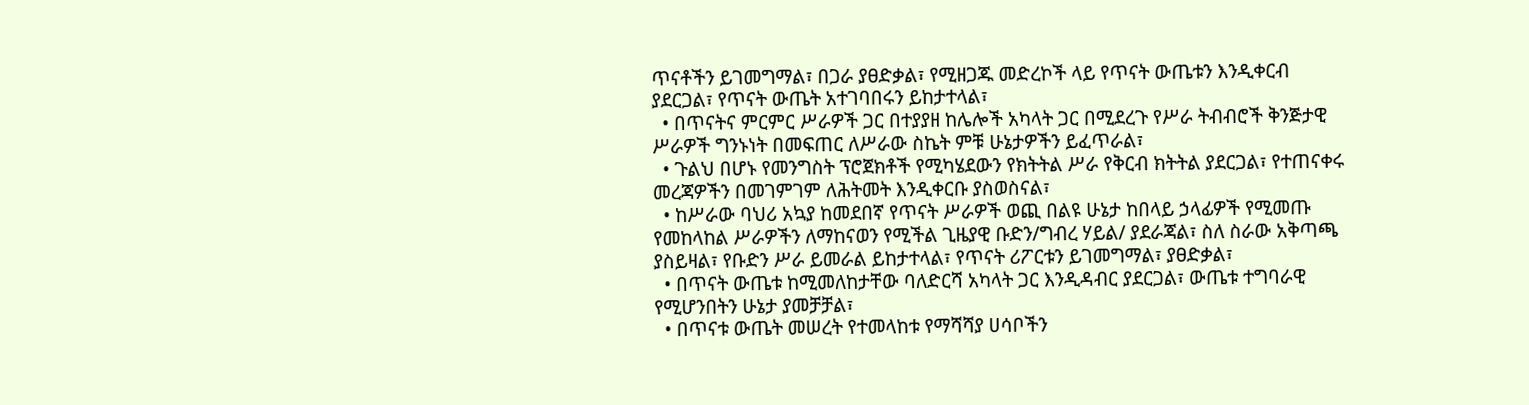ጥናቶችን ይገመግማል፣ በጋራ ያፀድቃል፣ የሚዘጋጁ መድረኮች ላይ የጥናት ውጤቱን እንዲቀርብ ያደርጋል፣ የጥናት ውጤት አተገባበሩን ይከታተላል፣
  • በጥናትና ምርምር ሥራዎች ጋር በተያያዘ ከሌሎች አካላት ጋር በሚደረጉ የሥራ ትብብሮች ቅንጅታዊ ሥራዎች ግንኑነት በመፍጠር ለሥራው ስኬት ምቹ ሁኔታዎችን ይፈጥራል፣
  • ጉልህ በሆኑ የመንግስት ፕሮጀክቶች የሚካሄደውን የክትትል ሥራ የቅርብ ክትትል ያደርጋል፣ የተጠናቀሩ መረጃዎችን በመገምገም ለሕትመት እንዲቀርቡ ያስወስናል፣
  • ከሥራው ባህሪ አኳያ ከመደበኛ የጥናት ሥራዎች ወጪ በልዩ ሁኔታ ከበላይ ኃላፊዎች የሚመጡ የመከላከል ሥራዎችን ለማከናወን የሚችል ጊዜያዊ ቡድን/ግብረ ሃይል/ ያደራጃል፣ ስለ ስራው አቅጣጫ ያስይዛል፣ የቡድን ሥራ ይመራል ይከታተላል፣ የጥናት ሪፖርቱን ይገመግማል፣ ያፀድቃል፣
  • በጥናት ውጤቱ ከሚመለከታቸው ባለድርሻ አካላት ጋር እንዲዳብር ያደርጋል፣ ውጤቱ ተግባራዊ የሚሆንበትን ሁኔታ ያመቻቻል፣
  • በጥናቱ ውጤት መሠረት የተመላከቱ የማሻሻያ ሀሳቦችን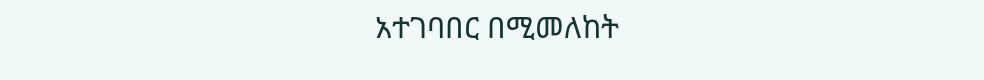አተገባበር በሚመለከት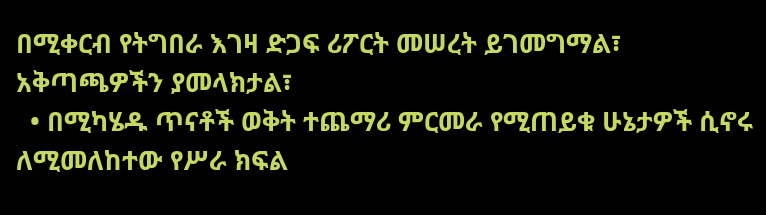በሚቀርብ የትግበራ እገዛ ድጋፍ ሪፖርት መሠረት ይገመግማል፣ አቅጣጫዎችን ያመላክታል፣
  • በሚካሄዱ ጥናቶች ወቅት ተጨማሪ ምርመራ የሚጠይቁ ሁኔታዎች ሲኖሩ ለሚመለከተው የሥራ ክፍል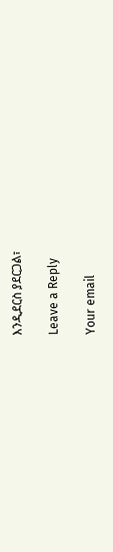እንዲደርስ ያደርጋል፣

Leave a Reply

Your email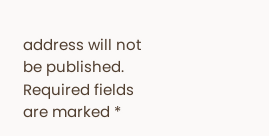address will not be published. Required fields are marked *